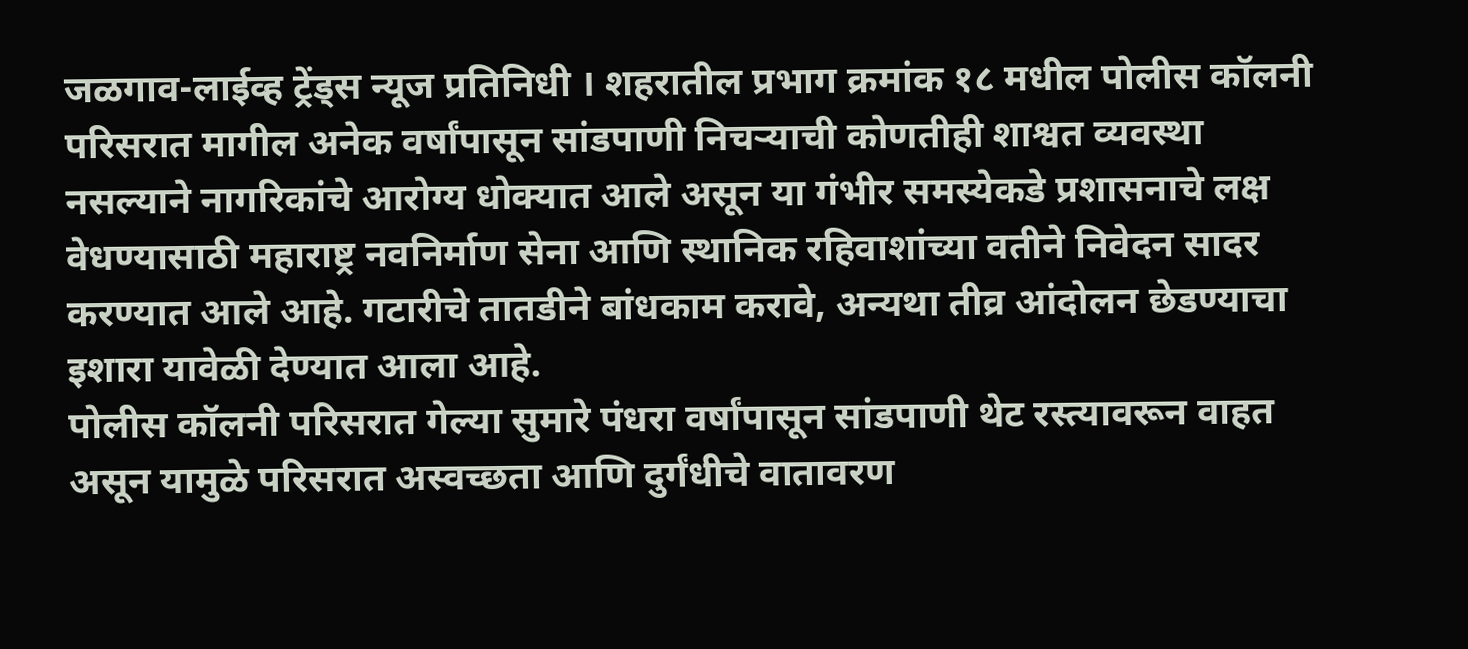जळगाव-लाईव्ह ट्रेंड्स न्यूज प्रतिनिधी । शहरातील प्रभाग क्रमांक १८ मधील पोलीस कॉलनी परिसरात मागील अनेक वर्षांपासून सांडपाणी निचऱ्याची कोणतीही शाश्वत व्यवस्था नसल्याने नागरिकांचे आरोग्य धोक्यात आले असून या गंभीर समस्येकडे प्रशासनाचे लक्ष वेधण्यासाठी महाराष्ट्र नवनिर्माण सेना आणि स्थानिक रहिवाशांच्या वतीने निवेदन सादर करण्यात आले आहे. गटारीचे तातडीने बांधकाम करावे, अन्यथा तीव्र आंदोलन छेडण्याचा इशारा यावेळी देण्यात आला आहे.
पोलीस कॉलनी परिसरात गेल्या सुमारे पंधरा वर्षांपासून सांडपाणी थेट रस्त्यावरून वाहत असून यामुळे परिसरात अस्वच्छता आणि दुर्गंधीचे वातावरण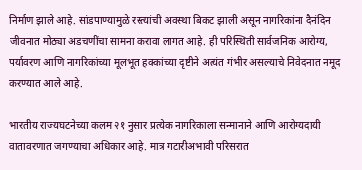निर्माण झाले आहे. सांडपाण्यामुळे रस्त्यांची अवस्था बिकट झाली असून नागरिकांना दैनंदिन जीवनात मोठ्या अडचणींचा सामना करावा लागत आहे. ही परिस्थिती सार्वजनिक आरोग्य, पर्यावरण आणि नागरिकांच्या मूलभूत हक्कांच्या दृष्टीने अत्यंत गंभीर असल्याचे निवेदनात नमूद करण्यात आले आहे.

भारतीय राज्यघटनेच्या कलम २१ नुसार प्रत्येक नागरिकाला सन्मानाने आणि आरोग्यदायी वातावरणात जगण्याचा अधिकार आहे. मात्र गटारीअभावी परिसरात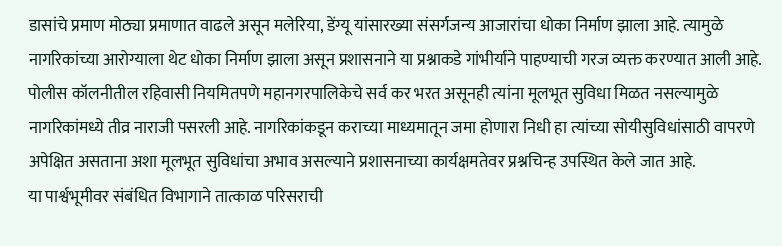डासांचे प्रमाण मोठ्या प्रमाणात वाढले असून मलेरिया, डेंग्यू यांसारख्या संसर्गजन्य आजारांचा धोका निर्माण झाला आहे. त्यामुळे नागरिकांच्या आरोग्याला थेट धोका निर्माण झाला असून प्रशासनाने या प्रश्नाकडे गांभीर्याने पाहण्याची गरज व्यक्त करण्यात आली आहे.
पोलीस कॉलनीतील रहिवासी नियमितपणे महानगरपालिकेचे सर्व कर भरत असूनही त्यांना मूलभूत सुविधा मिळत नसल्यामुळे नागरिकांमध्ये तीव्र नाराजी पसरली आहे. नागरिकांकडून कराच्या माध्यमातून जमा होणारा निधी हा त्यांच्या सोयीसुविधांसाठी वापरणे अपेक्षित असताना अशा मूलभूत सुविधांचा अभाव असल्याने प्रशासनाच्या कार्यक्षमतेवर प्रश्नचिन्ह उपस्थित केले जात आहे.
या पार्श्वभूमीवर संबंधित विभागाने तात्काळ परिसराची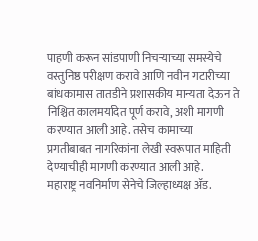पाहणी करून सांडपाणी निचऱ्याच्या समस्येचे वस्तुनिष्ठ परीक्षण करावे आणि नवीन गटारीच्या बांधकामास तातडीने प्रशासकीय मान्यता देऊन ते निश्चित कालमर्यादेत पूर्ण करावे, अशी मागणी करण्यात आली आहे. तसेच कामाच्या प्रगतीबाबत नागरिकांना लेखी स्वरूपात माहिती देण्याचीही मागणी करण्यात आली आहे.
महाराष्ट्र नवनिर्माण सेनेचे जिल्हाध्यक्ष ॲड.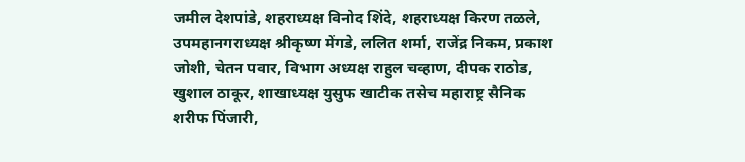जमील देशपांडे, शहराध्यक्ष विनोद शिंदे, शहराध्यक्ष किरण तळले, उपमहानगराध्यक्ष श्रीकृष्ण मेंगडे, ललित शर्मा, राजेंद्र निकम, प्रकाश जोशी, चेतन पवार, विभाग अध्यक्ष राहुल चव्हाण, दीपक राठोड, खुशाल ठाकूर, शाखाध्यक्ष युसुफ खाटीक तसेच महाराष्ट्र सैनिक शरीफ पिंजारी,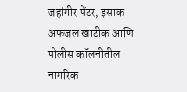जहांगीर पेंटर, इसाक अफजल खाटीक आणि पोलीस कॉलनीतील नागरिक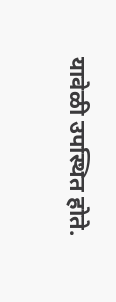यावेळी उपस्थित होते.